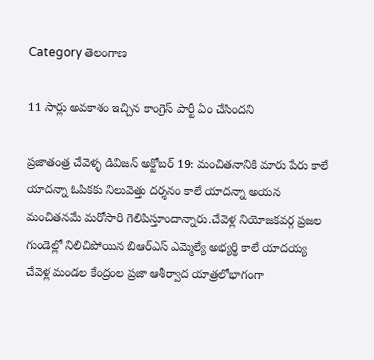Category తెలంగాణ

11 సార్లు అవకాశం ఇచ్చిన కాంగ్రెస్ పార్టీ ఏం చేసిందని

ప్రజాతంత్ర చేవెళ్ళ డివిజన్ అక్టోబర్ 19: మంచితనానికి మారు పేరు కాలే యాదన్నా ఓపికకు నిలువెత్తు దర్శనం కాలే యాదన్నా అయన మంచితనమే మరోసారి గెలిపిస్తూందాన్నారు.చేవెళ్ల నియోజకవర్గ ప్రజల గుండెల్లో నిలిచిపోయిన బిఆర్ఎస్ ఎమ్మెల్యే అభ్యర్థి కాలే యాదయ్య చేవెళ్ల మండల కేంద్రంల ప్రజా ఆశీర్వాద యాత్రలోభాగంగా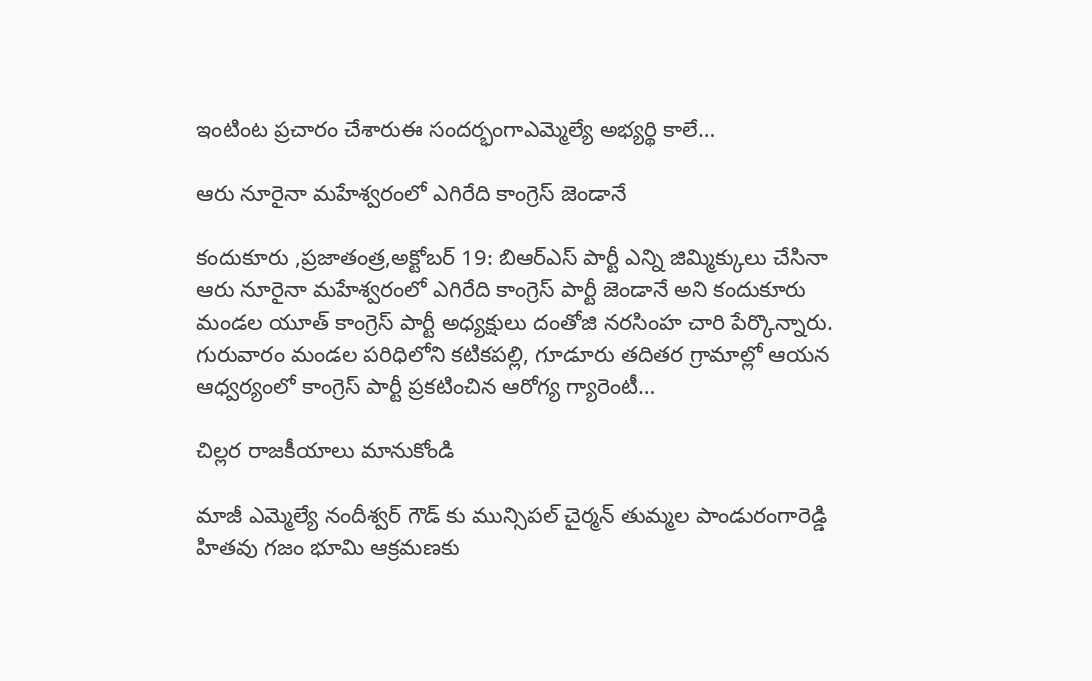ఇంటింట ప్రచారం చేశారుఈ సందర్భంగాఎమ్మెల్యే అభ్యర్థి కాలే…

ఆరు నూరైనా మహేశ్వరంలో ఎగిరేది కాంగ్రెస్ జెండానే

కందుకూరు ,ప్రజాతంత్ర,అక్టోబర్ 19: బిఆర్ఎస్ పార్టీ ఎన్ని జిమ్మిక్కులు చేసినా ఆరు నూరైనా మహేశ్వరంలో ఎగిరేది కాంగ్రెస్ పార్టీ జెండానే అని కందుకూరు మండల యూత్ కాంగ్రెస్ పార్టీ అధ్యక్షులు దంతోజి నరసింహ చారి పేర్కొన్నారు. గురువారం మండల పరిధిలోని కటికపల్లి, గూడూరు తదితర గ్రామాల్లో ఆయన ఆధ్వర్యంలో కాంగ్రెస్ పార్టీ ప్రకటించిన ఆరోగ్య గ్యారెంటీ…

చిల్లర రాజకీయాలు మానుకోండి

మాజీ ఎమ్మెల్యే నందీశ్వర్ గౌడ్ కు మున్సిపల్ చైర్మన్ తుమ్మల పాండురంగారెడ్డి హితవు గజం భూమి ఆక్రమణకు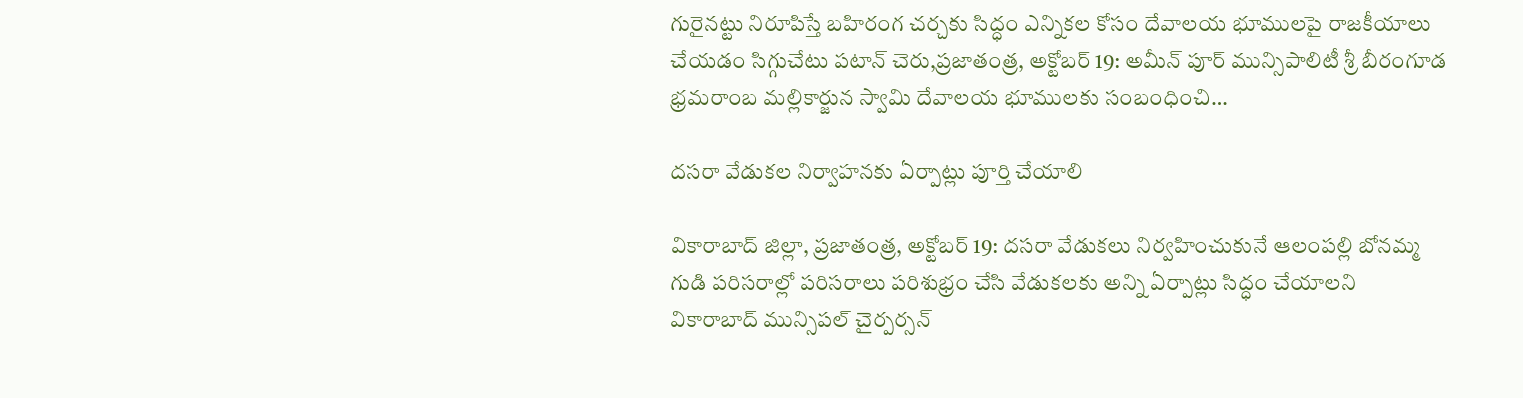గురైనట్టు నిరూపిస్తే బహిరంగ చర్చకు సిద్ధం ఎన్నికల కోసం దేవాలయ భూములపై రాజకీయాలు చేయడం సిగ్గుచేటు పటాన్ చెరు,ప్రజాతంత్ర, అక్టోబర్ 19: అమీన్ పూర్ మున్సిపాలిటీ శ్రీ బీరంగూడ భ్రమరాంబ మల్లికార్జున స్వామి దేవాలయ భూములకు సంబంధించి…

దసరా వేడుకల నిర్వాహనకు ఏర్పాట్లు పూర్తి చేయాలి

వికారాబాద్ జిల్లా, ప్రజాతంత్ర, అక్టోబర్ 19: దసరా వేడుకలు నిర్వహించుకునే ఆలంపల్లి బోనమ్మ గుడి పరిసరాల్లో పరిసరాలు పరిశుభ్రం చేసి వేడుకలకు అన్ని ఏర్పాట్లు సిద్ధం చేయాలని వికారాబాద్ మున్సిపల్ చైర్పర్సన్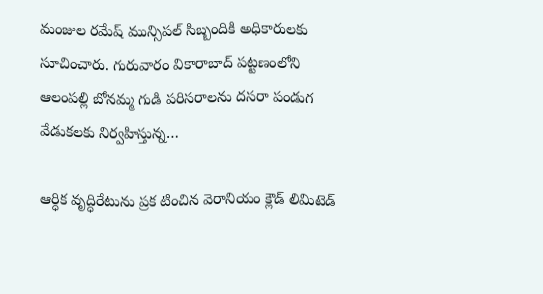మంజుల రమేష్ మున్సిపల్ సిబ్బందికి అధికారులకు సూచించారు. గురువారం వికారాబాద్ పట్టణంలోని ఆలంపల్లి బోనమ్మ గుడి పరిసరాలను దసరా పండుగ వేడుకలకు నిర్వహిస్తున్న…

ఆర్ధిక వృద్ధిరేటును ప్ర‌క‌ టించిన వెరానియం క్లౌడ్‌ లిమిటెడ్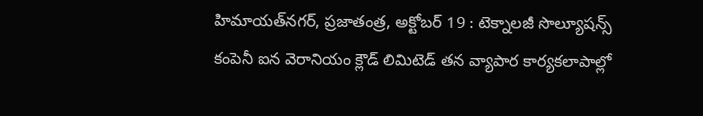హిమాయత్‌నగర్‌, ప్రజాతంత్ర, అక్టోబర్ 19 : టెక్నాల‌జీ సొల్యూష‌న్స్ కంపెనీ ఐన వెరానియం క్లౌడ్ లిమిటెడ్ త‌న వ్యాపార కార్య‌క‌లాపాల్లో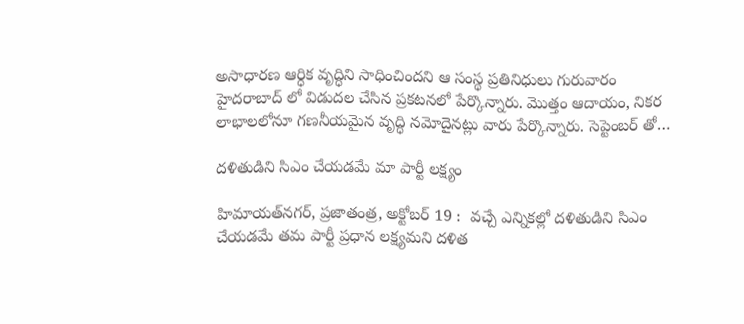అసాధార‌ణ ఆర్ధిక వృద్ధిని సాధించిందని ఆ సంస్థ ప్రతినిధులు గురువారం హైదరాబాద్ లో విడుదల చేసిన ప్రకటనలో పేర్కొన్నారు. మొత్తం ఆదాయం, నిక‌ర లాభాల‌లోనూ గ‌ణ‌నీయ‌మైన వృద్ధి న‌మోదైనట్లు వారు పేర్కొన్నారు. సెప్టెంబర్ తో…

దళితుడిని సిఎం చేయడమే మా పార్టీ లక్ష్యం

హిమాయత్‌నగర్‌, ప్రజాతంత్ర, అక్టోబర్ 19 :  వచ్చే ఎన్నికల్లో దళితుడిని సిఎం చేయడమే తమ పార్టీ ప్రధాన లక్ష్యమని దళిత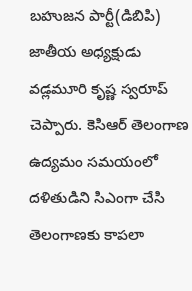బహుజన పార్టీ(డిబిపి) జాతీయ అధ్యక్షుడు వడ్లమూరి కృష్ణ స్వరూప్ చెప్పారు. కెసిఆర్ తెలంగాణ ఉద్యమం సమయంలో దళితుడిని సిఎంగా చేసి తెలంగాణకు కాపలా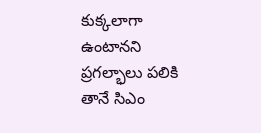కుక్కలాగా ఉంటానని ప్రగల్భాలు పలికి తానే సిఎం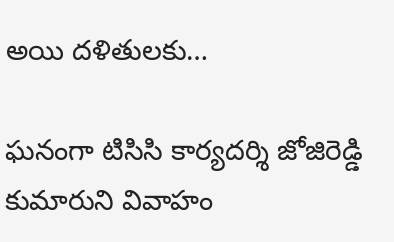అయి దళితులకు…

ఘనంగా టిసిసి కార్యదర్శి జోజిరెడ్డి కుమారుని వివాహం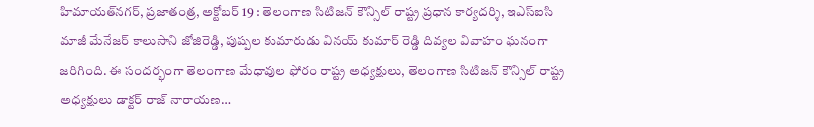హిమాయత్‌నగర్‌, ప్రజాతంత్ర, అక్టోబర్ 19 : తెలంగాణ సిటిజన్ కౌన్సిల్ రాష్ట్ర ప్రధాన కార్యదర్శి, ఇఎస్ఐసి మాజీ మేనేజర్ కాలుసాని జోజిరెడ్డి, పుష్పల కుమారుడు వినయ్ కుమార్ రెడ్డి దివ్యల వివాహం ఘనంగా జరిగింది. ఈ సందర్భంగా తెలంగాణ మేధావుల ఫోరం రాష్ట్ర అధ్యక్షులు, తెలంగాణ సిటిజన్ కౌన్సిల్ రాష్ట్ర అధ్యక్షులు డాక్టర్ రాజ్ నారాయణ…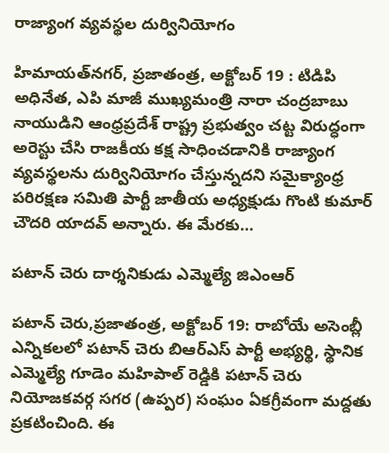రాజ్యాంగ వ్యవస్థల దుర్వినియోగం

హిమాయత్‌నగర్‌, ప్రజాతంత్ర, అక్టోబర్ 19 : టిడిపి అధినేత, ఎపి మాజీ ముఖ్యమంత్రి నారా చంద్రబాబు నాయుడిని ఆంధ్రప్రదేశ్ రాష్ట్ర ప్రభుత్వం చట్ట విరుద్ధంగా అరెస్టు చేసి రాజకీయ కక్ష సాధించడానికి రాజ్యాంగ వ్యవస్థలను దుర్వినియోగం చేస్తున్నదని సమైక్యాంధ్ర పరిరక్షణ సమితి పార్టీ జాతీయ అధ్యక్షుడు గొంటి కుమార్ చౌదరి యాదవ్ అన్నారు. ఈ మేరకు…

పటాన్ చెరు దార్శనికుడు ఎమ్మెల్యే జిఎంఆర్

పటాన్ చెరు,ప్రజాతంత్ర, అక్టోబర్ 19: రాబోయే అసెంబ్లీ ఎన్నికలలో పటాన్ చెరు బిఆర్ఎస్ పార్టీ అభ్యర్థి, స్థానిక ఎమ్మెల్యే గూడెం మహిపాల్ రెడ్డికి పటాన్ చెరు నియోజకవర్గ సగర (ఉప్పర) సంఘం ఏకగ్రీవంగా మద్దతు ప్రకటించింది. ఈ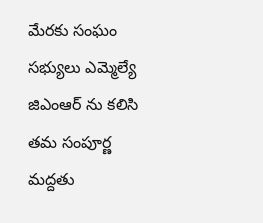మేరకు సంఘం సభ్యులు ఎమ్మెల్యే జిఎంఆర్ ను కలిసి తమ సంపూర్ణ మద్దతు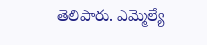తెలిపారు. ఎమ్మెల్యే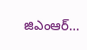జిఎంఆర్…